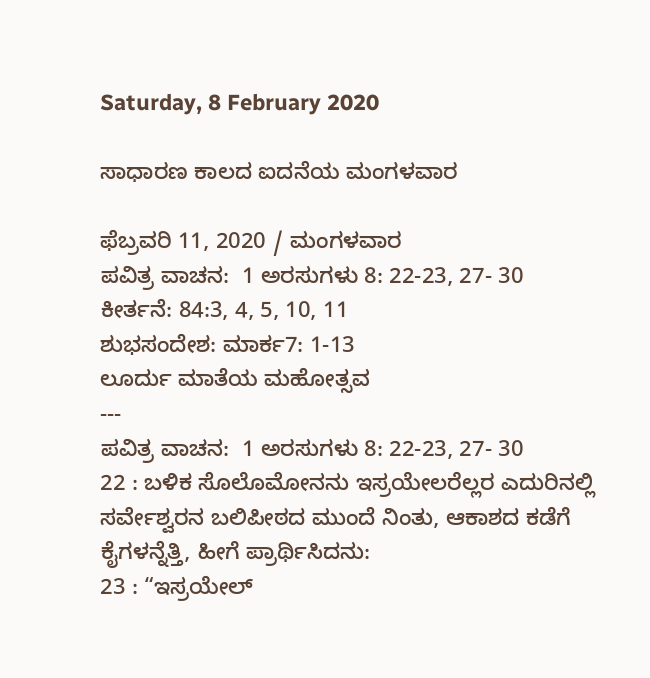Saturday, 8 February 2020

ಸಾಧಾರಣ ಕಾಲದ ಐದನೆಯ ಮಂಗಳವಾರ

ಫೆಬ್ರವರಿ 11, 2020 / ಮಂಗಳವಾರ
ಪವಿತ್ರ ವಾಚನ:  1 ಅರಸುಗಳು 8: 22-23, 27- 30
ಕೀರ್ತನೆ: 84:3, 4, 5, 10, 11
ಶುಭಸಂದೇಶ: ಮಾರ್ಕ7: 1-13
ಲೂರ್ದು ಮಾತೆಯ ಮಹೋತ್ಸವ
---
ಪವಿತ್ರ ವಾಚನ:  1 ಅರಸುಗಳು 8: 22-23, 27- 30
22 : ಬಳಿಕ ಸೊಲೊಮೋನನು ಇಸ್ರಯೇಲರೆಲ್ಲರ ಎದುರಿನಲ್ಲಿ ಸರ್ವೇಶ್ವರನ ಬಲಿಪೀಠದ ಮುಂದೆ ನಿಂತು, ಆಕಾಶದ ಕಡೆಗೆ ಕೈಗಳನ್ನೆತ್ತಿ, ಹೀಗೆ ಪ್ರಾರ್ಥಿಸಿದನು:
23 : “ಇಸ್ರಯೇಲ್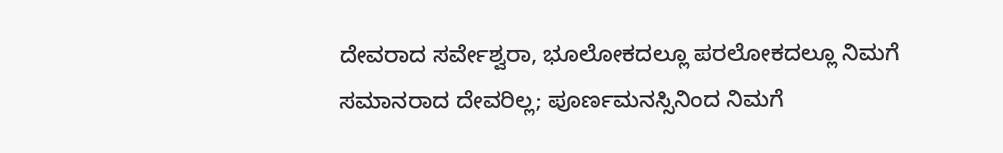ದೇವರಾದ ಸರ್ವೇಶ್ವರಾ, ಭೂಲೋಕದಲ್ಲೂ ಪರಲೋಕದಲ್ಲೂ ನಿಮಗೆ ಸಮಾನರಾದ ದೇವರಿಲ್ಲ; ಪೂರ್ಣಮನಸ್ಸಿನಿಂದ ನಿಮಗೆ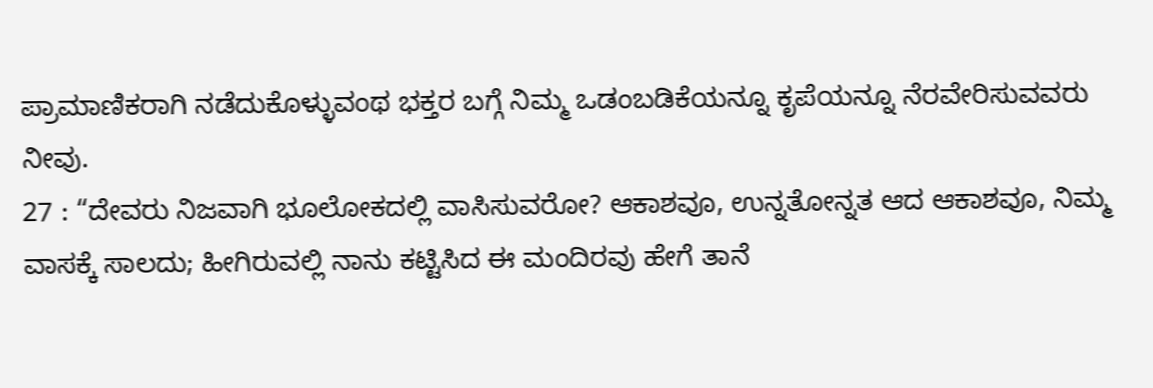ಪ್ರಾಮಾಣಿಕರಾಗಿ ನಡೆದುಕೊಳ್ಳುವಂಥ ಭಕ್ತರ ಬಗ್ಗೆ ನಿಮ್ಮ ಒಡಂಬಡಿಕೆಯನ್ನೂ ಕೃಪೆಯನ್ನೂ ನೆರವೇರಿಸುವವರು ನೀವು.
27 : “ದೇವರು ನಿಜವಾಗಿ ಭೂಲೋಕದಲ್ಲಿ ವಾಸಿಸುವರೋ? ಆಕಾಶವೂ, ಉನ್ನತೋನ್ನತ ಆದ ಆಕಾಶವೂ, ನಿಮ್ಮ ವಾಸಕ್ಕೆ ಸಾಲದು; ಹೀಗಿರುವಲ್ಲಿ ನಾನು ಕಟ್ಟಿಸಿದ ಈ ಮಂದಿರವು ಹೇಗೆ ತಾನೆ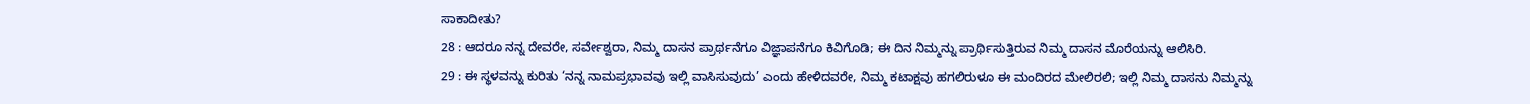ಸಾಕಾದೀತು?
28 : ಆದರೂ ನನ್ನ ದೇವರೇ, ಸರ್ವೇಶ್ವರಾ, ನಿಮ್ಮ ದಾಸನ ಪ್ರಾರ್ಥನೆಗೂ ವಿಜ್ಞಾಪನೆಗೂ ಕಿವಿಗೊಡಿ; ಈ ದಿನ ನಿಮ್ಮನ್ನು ಪ್ರಾರ್ಥಿಸುತ್ತಿರುವ ನಿಮ್ಮ ದಾಸನ ಮೊರೆಯನ್ನು ಆಲಿಸಿರಿ.
29 : ಈ ಸ್ಥಳವನ್ನು ಕುರಿತು ‘ನನ್ನ ನಾಮಪ್ರಭಾವವು ಇಲ್ಲಿ ವಾಸಿಸುವುದು’ ಎಂದು ಹೇಳಿದವರೇ, ನಿಮ್ಮ ಕಟಾಕ್ಷವು ಹಗಲಿರುಳೂ ಈ ಮಂದಿರದ ಮೇಲಿರಲಿ; ಇಲ್ಲಿ ನಿಮ್ಮ ದಾಸನು ನಿಮ್ಮನ್ನು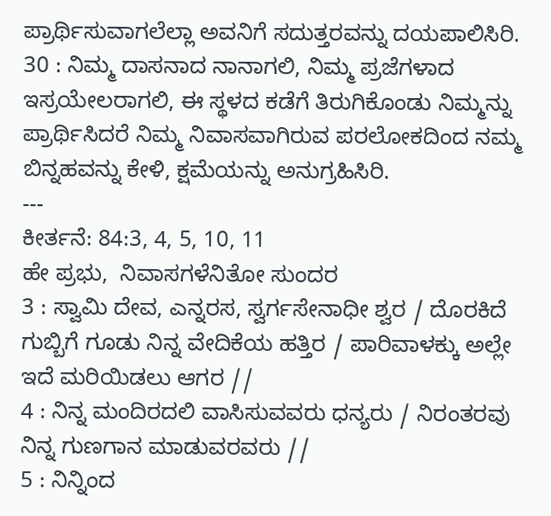ಪ್ರಾರ್ಥಿಸುವಾಗಲೆಲ್ಲಾ ಅವನಿಗೆ ಸದುತ್ತರವನ್ನು ದಯಪಾಲಿಸಿರಿ.
30 : ನಿಮ್ಮ ದಾಸನಾದ ನಾನಾಗಲಿ, ನಿಮ್ಮ ಪ್ರಜೆಗಳಾದ ಇಸ್ರಯೇಲರಾಗಲಿ, ಈ ಸ್ಥಳದ ಕಡೆಗೆ ತಿರುಗಿಕೊಂಡು ನಿಮ್ಮನ್ನು ಪ್ರಾರ್ಥಿಸಿದರೆ ನಿಮ್ಮ ನಿವಾಸವಾಗಿರುವ ಪರಲೋಕದಿಂದ ನಮ್ಮ ಬಿನ್ನಹವನ್ನು ಕೇಳಿ, ಕ್ಷಮೆಯನ್ನು ಅನುಗ್ರಹಿಸಿರಿ.
---
ಕೀರ್ತನೆ: 84:3, 4, 5, 10, 11
ಹೇ ಪ್ರಭು,  ನಿವಾಸಗಳೆನಿತೋ ಸುಂದರ
3 : ಸ್ವಾಮಿ ದೇವ, ಎನ್ನರಸ, ಸ್ವರ್ಗಸೇನಾಧೀ ಶ್ವರ / ದೊರಕಿದೆ ಗುಬ್ಬಿಗೆ ಗೂಡು ನಿನ್ನ ವೇದಿಕೆಯ ಹತ್ತಿರ / ಪಾರಿವಾಳಕ್ಕು ಅಲ್ಲೇ ಇದೆ ಮರಿಯಿಡಲು ಆಗರ //
4 : ನಿನ್ನ ಮಂದಿರದಲಿ ವಾಸಿಸುವವರು ಧನ್ಯರು / ನಿರಂತರವು ನಿನ್ನ ಗುಣಗಾನ ಮಾಡುವರವರು //
5 : ನಿನ್ನಿಂದ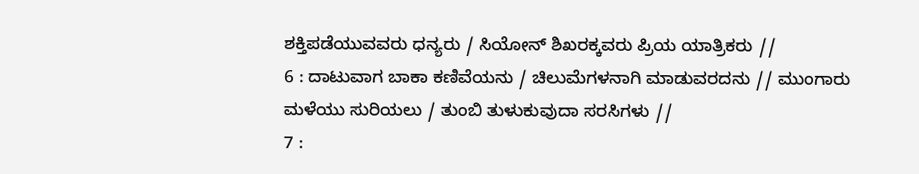ಶಕ್ತಿಪಡೆಯುವವರು ಧನ್ಯರು / ಸಿಯೋನ್ ಶಿಖರಕ್ಕವರು ಪ್ರಿಯ ಯಾತ್ರಿಕರು //
6 : ದಾಟುವಾಗ ಬಾಕಾ ಕಣಿವೆಯನು / ಚಿಲುಮೆಗಳನಾಗಿ ಮಾಡುವರದನು // ಮುಂಗಾರು ಮಳೆಯು ಸುರಿಯಲು / ತುಂಬಿ ತುಳುಕುವುದಾ ಸರಸಿಗಳು //
7 :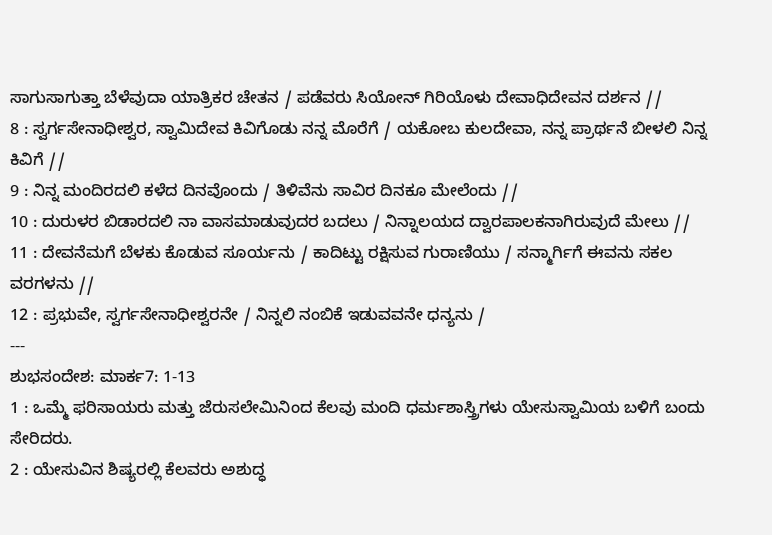ಸಾಗುಸಾಗುತ್ತಾ ಬೆಳೆವುದಾ ಯಾತ್ರಿಕರ ಚೇತನ / ಪಡೆವರು ಸಿಯೋನ್ ಗಿರಿಯೊಳು ದೇವಾಧಿದೇವನ ದರ್ಶನ //
8 : ಸ್ವರ್ಗಸೇನಾಧೀಶ್ವರ, ಸ್ವಾಮಿದೇವ ಕಿವಿಗೊಡು ನನ್ನ ಮೊರೆಗೆ / ಯಕೋಬ ಕುಲದೇವಾ, ನನ್ನ ಪ್ರಾರ್ಥನೆ ಬೀಳಲಿ ನಿನ್ನ ಕಿವಿಗೆ //
9 : ನಿನ್ನ ಮಂದಿರದಲಿ ಕಳೆದ ದಿನವೊಂದು / ತಿಳಿವೆನು ಸಾವಿರ ದಿನಕೂ ಮೇಲೆಂದು //
10 : ದುರುಳರ ಬಿಡಾರದಲಿ ನಾ ವಾಸಮಾಡುವುದರ ಬದಲು / ನಿನ್ನಾಲಯದ ದ್ವಾರಪಾಲಕನಾಗಿರುವುದೆ ಮೇಲು //
11 : ದೇವನೆಮಗೆ ಬೆಳಕು ಕೊಡುವ ಸೂರ್ಯನು / ಕಾದಿಟ್ಟು ರಕ್ಷಿಸುವ ಗುರಾಣಿಯು / ಸನ್ಮಾರ್ಗಿಗೆ ಈವನು ಸಕಲ ವರಗಳನು //
12 : ಪ್ರಭುವೇ, ಸ್ವರ್ಗಸೇನಾಧೀಶ್ವರನೇ / ನಿನ್ನಲಿ ನಂಬಿಕೆ ಇಡುವವನೇ ಧನ್ಯನು /
---
ಶುಭಸಂದೇಶ: ಮಾರ್ಕ7: 1-13
1 : ಒಮ್ಮೆ ಫರಿಸಾಯರು ಮತ್ತು ಜೆರುಸಲೇಮಿನಿಂದ ಕೆಲವು ಮಂದಿ ಧರ್ಮಶಾಸ್ತ್ರಿಗಳು ಯೇಸುಸ್ವಾಮಿಯ ಬಳಿಗೆ ಬಂದು ಸೇರಿದರು.
2 : ಯೇಸುವಿನ ಶಿಷ್ಯರಲ್ಲಿ ಕೆಲವರು ಅಶುದ್ಧ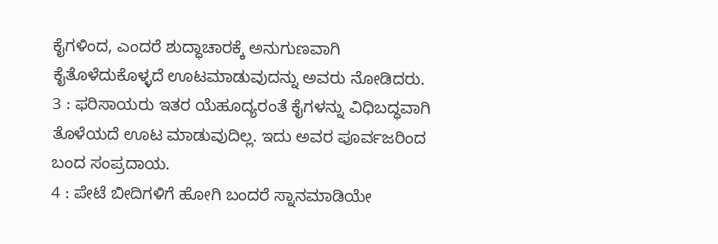ಕೈಗಳಿಂದ, ಎಂದರೆ ಶುದ್ಧಾಚಾರಕ್ಕೆ ಅನುಗುಣವಾಗಿ ಕೈತೊಳೆದುಕೊಳ್ಳದೆ ಊಟಮಾಡುವುದನ್ನು ಅವರು ನೋಡಿದರು.
3 : ಫರಿಸಾಯರು ಇತರ ಯೆಹೂದ್ಯರಂತೆ ಕೈಗಳನ್ನು ವಿಧಿಬದ್ಧವಾಗಿ ತೊಳೆಯದೆ ಊಟ ಮಾಡುವುದಿಲ್ಲ. ಇದು ಅವರ ಪೂರ್ವಜರಿಂದ ಬಂದ ಸಂಪ್ರದಾಯ.
4 : ಪೇಟೆ ಬೀದಿಗಳಿಗೆ ಹೋಗಿ ಬಂದರೆ ಸ್ನಾನಮಾಡಿಯೇ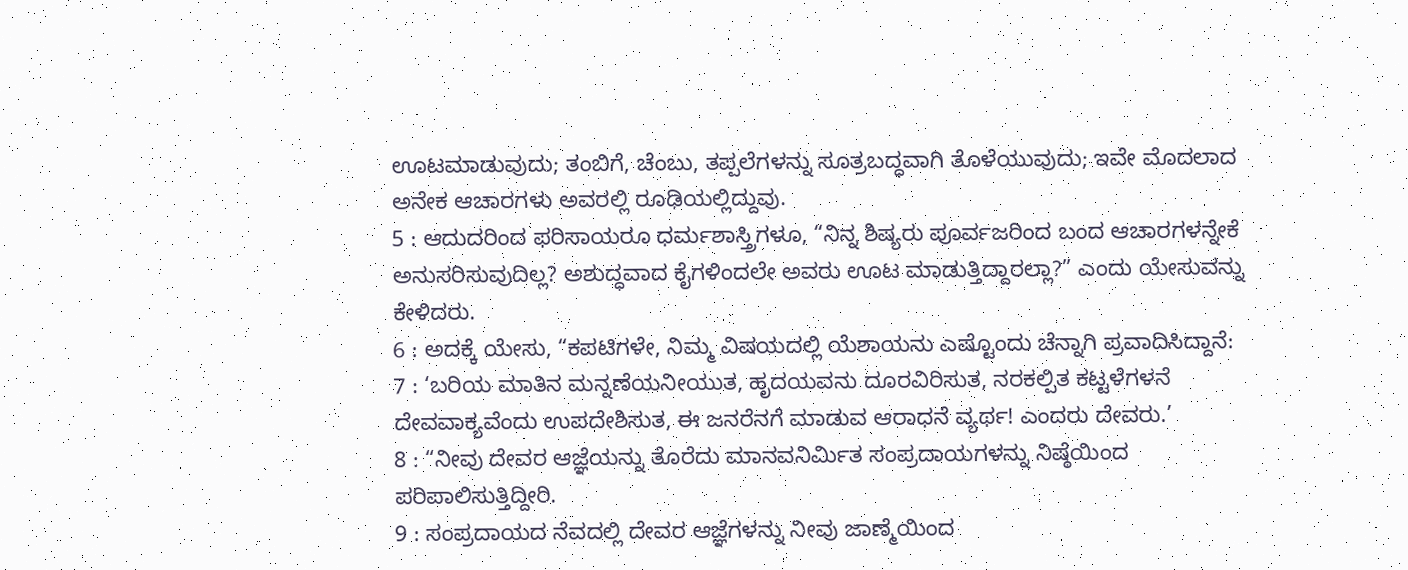ಊಟಮಾಡುವುದು; ತಂಬಿಗೆ, ಚೆಂಬು, ತಪ್ಪಲೆಗಳನ್ನು ಸೂತ್ರಬದ್ಧವಾಗಿ ತೊಳೆಯುವುದು; ಇವೇ ಮೊದಲಾದ ಅನೇಕ ಆಚಾರಗಳು ಅವರಲ್ಲಿ ರೂಢಿಯಲ್ಲಿದ್ದುವು.
5 : ಆದುದರಿಂದ ಫರಿಸಾಯರೂ ಧರ್ಮಶಾಸ್ತ್ರಿಗಳೂ, “ನಿನ್ನ ಶಿಷ್ಯರು ಪೂರ್ವಜರಿಂದ ಬಂದ ಆಚಾರಗಳನ್ನೇಕೆ ಅನುಸರಿಸುವುದಿಲ್ಲ? ಅಶುದ್ಧವಾದ ಕೈಗಳಿಂದಲೇ ಅವರು ಊಟ ಮಾಡುತ್ತಿದ್ದಾರಲ್ಲಾ?” ಎಂದು ಯೇಸುವನ್ನು ಕೇಳಿದರು.
6 : ಅದಕ್ಕೆ ಯೇಸು, “ಕಪಟಿಗಳೇ, ನಿಮ್ಮ ವಿಷಯದಲ್ಲಿ ಯೆಶಾಯನು ಎಷ್ಟೊಂದು ಚೆನ್ನಾಗಿ ಪ್ರವಾದಿಸಿದ್ದಾನೆ:
7 : ‘ಬರಿಯ ಮಾತಿನ ಮನ್ನಣೆಯನೀಯುತ, ಹೃದಯವನು ದೂರವಿರಿಸುತ, ನರಕಲ್ಪಿತ ಕಟ್ಟಳೆಗಳನೆ ದೇವವಾಕ್ಯವೆಂದು ಉಪದೇಶಿಸುತ, ಈ ಜನರೆನಗೆ ಮಾಡುವ ಆರಾಧನೆ ವ್ಯರ್ಥ! ಎಂದರು ದೇವರು.’
8 : “ನೀವು ದೇವರ ಆಜ್ಞೆಯನ್ನು ತೊರೆದು ಮಾನವನಿರ್ಮಿತ ಸಂಪ್ರದಾಯಗಳನ್ನು ನಿಷ್ಠೆಯಿಂದ ಪರಿಪಾಲಿಸುತ್ತಿದ್ದೀರಿ.
9 : ಸಂಪ್ರದಾಯದ ನೆವದಲ್ಲಿ ದೇವರ ಆಜ್ಞೆಗಳನ್ನು ನೀವು ಜಾಣ್ಮೆಯಿಂದ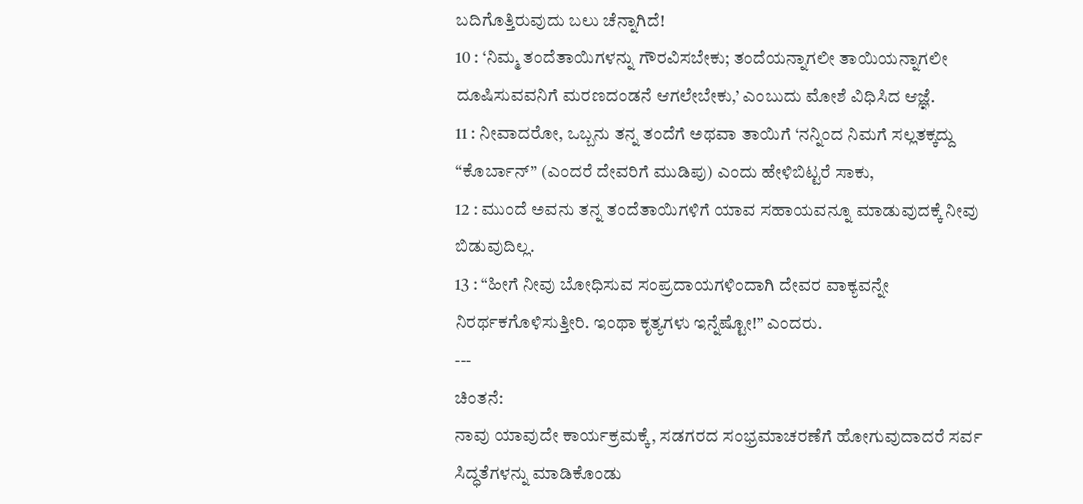ಬದಿಗೊತ್ತಿರುವುದು ಬಲು ಚೆನ್ನಾಗಿದೆ!
10 : ‘ನಿಮ್ಮ ತಂದೆತಾಯಿಗಳನ್ನು ಗೌರವಿಸಬೇಕು; ತಂದೆಯನ್ನಾಗಲೀ ತಾಯಿಯನ್ನಾಗಲೀ ದೂಷಿಸುವವನಿಗೆ ಮರಣದಂಡನೆ ಆಗಲೇಬೇಕು,’ ಎಂಬುದು ಮೋಶೆ ವಿಧಿಸಿದ ಆಜ್ಞೆ.
11 : ನೀವಾದರೋ, ಒಬ್ಬನು ತನ್ನ ತಂದೆಗೆ ಅಥವಾ ತಾಯಿಗೆ ‘ನನ್ನಿಂದ ನಿಮಗೆ ಸಲ್ಲತಕ್ಕದ್ದು “ಕೊರ್ಬಾನ್” (ಎಂದರೆ ದೇವರಿಗೆ ಮುಡಿಪು) ಎಂದು ಹೇಳಿಬಿಟ್ಟರೆ ಸಾಕು,
12 : ಮುಂದೆ ಅವನು ತನ್ನ ತಂದೆತಾಯಿಗಳಿಗೆ ಯಾವ ಸಹಾಯವನ್ನೂ ಮಾಡುವುದಕ್ಕೆ ನೀವು ಬಿಡುವುದಿಲ್ಲ.
13 : “ಹೀಗೆ ನೀವು ಬೋಧಿಸುವ ಸಂಪ್ರದಾಯಗಳಿಂದಾಗಿ ದೇವರ ವಾಕ್ಯವನ್ನೇ ನಿರರ್ಥಕಗೊಳಿಸುತ್ತೀರಿ. ಇಂಥಾ ಕೃತ್ಯಗಳು ಇನ್ನೆಷ್ಟೋ!” ಎಂದರು.
---
ಚಿಂತನೆ:
ನಾವು ಯಾವುದೇ ಕಾರ್ಯಕ್ರಮಕ್ಕೆ, ಸಡಗರದ ಸಂಭ್ರಮಾಚರಣೆಗೆ ಹೋಗುವುದಾದರೆ ಸರ್ವ ಸಿದ್ಧತೆಗಳನ್ನು ಮಾಡಿಕೊಂಡು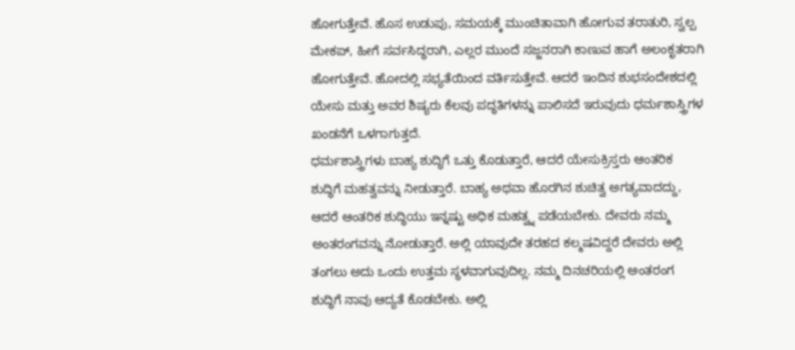ಹೋಗುತ್ತೇವೆ. ಹೊಸ ಉಡುಪು, ಸಮಯಕ್ಕೆ ಮುಂಚಿತಾವಾಗಿ ಹೋಗುವ ತರಾತುರಿ, ಸ್ವಲ್ಪ ಮೇಕಪ್, ಹೀಗೆ ಸರ್ವಸಿದ್ಧರಾಗಿ, ಎಲ್ಲರ ಮುಂದೆ ಸಜ್ಜನರಾಗಿ ಕಾಣುವ ಹಾಗೆ ಅಲಂಕೃತರಾಗಿ ಹೋಗುತ್ತೇವೆ. ಹೋದಲ್ಲಿ ಸಭ್ಯತೆಯಿಂದ ವರ್ತಿಸುತ್ತೇವೆ. ಆದರೆ ಇಂದಿನ ಶುಭಸಂದೇಶದಲ್ಲಿ ಯೇಸು ಮತ್ತು ಅವರ ಶಿಷ್ಯರು ಕೆಲವು ಪದ್ಧತಿಗಳನ್ನು ಪಾಲಿಸದೆ ಇರುವುದು ಧರ್ಮಶಾಸ್ತ್ರಿಗಳ ಖಂಡನೆಗೆ ಒಳಗಾಗುತ್ತದೆ.
ಧರ್ಮಶಾಸ್ತ್ರಿಗಳು ಬಾಹ್ಯ ಶುದ್ಧಿಗೆ ಒತ್ತು ಕೊಡುತ್ತಾರೆ, ಆದರೆ ಯೇಸುಕ್ರಿಸ್ತರು ಆಂತರಿಕ ಶುದ್ಧಿಗೆ ಮಹತ್ವವನ್ನು ನೀಡುತ್ತಾರೆ. ಬಾಹ್ಯ ಅಥವಾ ಹೊರಗಿನ ಶುಚಿತ್ವ ಅಗತ್ಯವಾದದ್ದು, ಆದರೆ ಆಂತರಿಕ ಶುದ್ಧಿಯು ಇನ್ನಷ್ಟು ಅಧಿಕ ಮಹತ್ವ್ನ ಪಡೆಯಬೇಕು. ದೇವರು ನಮ್ಮ ಅಂತರಂಗವನ್ನು ನೋಡುತ್ತಾರೆ. ಅಲ್ಲಿ ಯಾವುದೇ ತರಹದ ಕಲ್ಮಷವಿದ್ದರೆ ದೇವರು ಅಲ್ಲಿ ತಂಗಲು ಅದು ಒಂದು ಉತ್ತಮ ಸ್ಥಳವಾಗುವುದಿಲ್ಲ. ನಮ್ಮ ದಿನಚರಿಯಲ್ಲಿ ಅಂತರಂಗ ಶುದ್ಧಿಗೆ ನಾವು ಆದ್ಯತೆ ಕೊಡಬೇಕು. ಅಲ್ಲಿ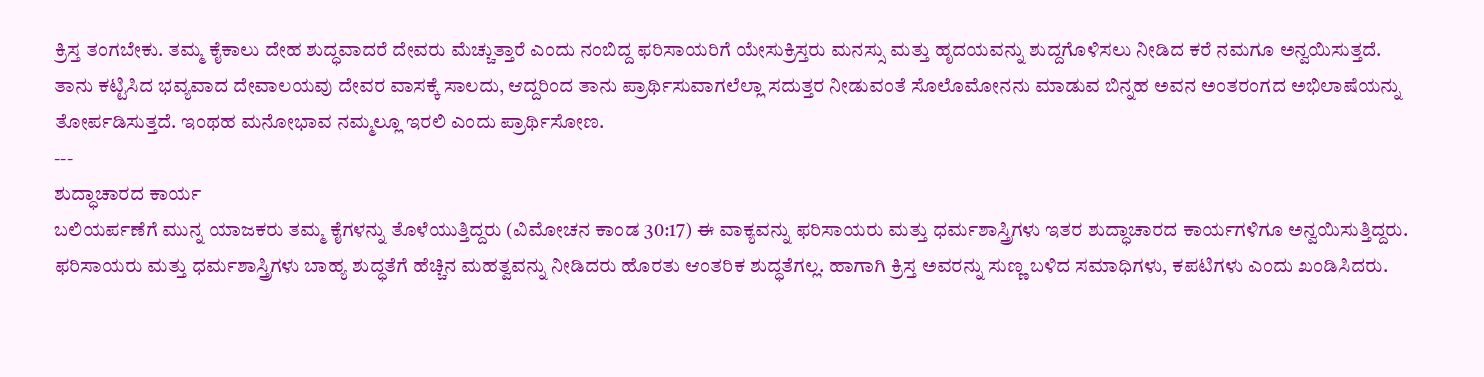ಕ್ರಿಸ್ತ ತಂಗಬೇಕು. ತಮ್ಮ ಕೈಕಾಲು ದೇಹ ಶುದ್ಧವಾದರೆ ದೇವರು ಮೆಚ್ಚುತ್ತಾರೆ ಎಂದು ನಂಬಿದ್ದ ಫರಿಸಾಯರಿಗೆ ಯೇಸುಕ್ರಿಸ್ತರು ಮನಸ್ಸು ಮತ್ತು ಹೃದಯವನ್ನು ಶುದ್ದಗೊಳಿಸಲು ನೀಡಿದ ಕರೆ ನಮಗೂ ಅನ್ವಯಿಸುತ್ತದೆ.
ತಾನು ಕಟ್ಟಿಸಿದ ಭವ್ಯವಾದ ದೇವಾಲಯವು ದೇವರ ವಾಸಕ್ಕೆ ಸಾಲದು, ಆದ್ದರಿಂದ ತಾನು ಪ್ರಾರ್ಥಿಸುವಾಗಲೆಲ್ಲಾ ಸದುತ್ತರ ನೀಡುವಂತೆ ಸೊಲೊಮೋನನು ಮಾಡುವ ಬಿನ್ನಹ ಅವನ ಅಂತರಂಗದ ಅಭಿಲಾಷೆಯನ್ನು ತೋರ್ಪಡಿಸುತ್ತದೆ. ಇಂಥಹ ಮನೋಭಾವ ನಮ್ಮಲ್ಲೂ ಇರಲಿ ಎಂದು ಪ್ರಾರ್ಥಿಸೋಣ.
---
ಶುದ್ಧಾಚಾರದ ಕಾರ್ಯ
ಬಲಿಯರ್ಪಣೆಗೆ ಮುನ್ನ ಯಾಜಕರು ತಮ್ಮ ಕೈಗಳನ್ನು ತೊಳೆಯುತ್ತಿದ್ದರು (ವಿಮೋಚನ ಕಾಂಡ 30:17) ಈ ವಾಕ್ಯವನ್ನು ಫರಿಸಾಯರು ಮತ್ತು ಧರ್ಮಶಾಸ್ತ್ರಿಗಳು ಇತರ ಶುದ್ಧಾಚಾರದ ಕಾರ್ಯಗಳಿಗೂ ಅನ್ವಯಿಸುತ್ತಿದ್ದರು. ಫರಿಸಾಯರು ಮತ್ತು ಧರ್ಮಶಾಸ್ತ್ರಿಗಳು ಬಾಹ್ಯ ಶುದ್ಧತೆಗೆ ಹೆಚ್ಚಿನ ಮಹತ್ವವನ್ನು ನೀಡಿದರು ಹೊರತು ಆಂತರಿಕ ಶುದ್ಧತೆಗಲ್ಲ. ಹಾಗಾಗಿ ಕ್ರಿಸ್ತ ಅವರನ್ನು ಸುಣ್ಣ ಬಳಿದ ಸಮಾಧಿಗಳು, ಕಪಟಿಗಳು ಎಂದು ಖಂಡಿಸಿದರು.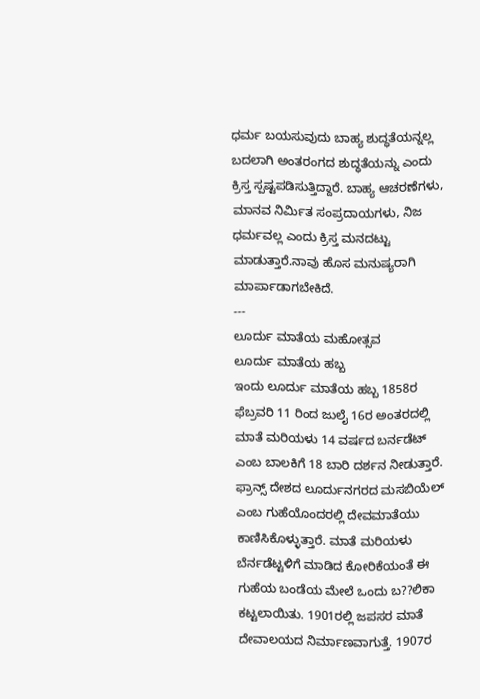ಧರ್ಮ ಬಯಸುವುದು ಬಾಹ್ಯ ಶುದ್ಧತೆಯನ್ನಲ್ಲ ಬದಲಾಗಿ ಅಂತರಂಗದ ಶುದ್ಧತೆಯನ್ನು ಎಂದು ಕ್ರಿಸ್ತ ಸ್ಪಷ್ಟಪಡಿಸುತ್ತಿದ್ದಾರೆ. ಬಾಹ್ಯ ಆಚರಣೆಗಳು, ಮಾನವ ನಿರ್ಮಿತ ಸಂಪ್ರದಾಯಗಳು, ನಿಜ ಧರ್ಮವಲ್ಲ ಎಂದು ಕ್ರಿಸ್ತ ಮನದಟ್ಟು ಮಾಡುತ್ತಾರೆ.ನಾವು ಹೊಸ ಮನುಷ್ಯರಾಗಿ ಮಾರ್ಪಾಡಾಗಬೇಕಿದೆ.
---
ಲೂರ್ದು ಮಾತೆಯ ಮಹೋತ್ಸವ
ಲೂರ್ದು ಮಾತೆಯ ಹಬ್ಬ
ಇಂದು ಲೂರ್ದು ಮಾತೆಯ ಹಬ್ಬ 1858ರ ಫೆಬ್ರವರಿ 11 ರಿಂದ ಜುಲೈ 16ರ ಅಂತರದಲ್ಲಿ ಮಾತೆ ಮರಿಯಳು 14 ವರ್ಷದ ಬರ್ನಡೆಟ್ ಎಂಬ ಬಾಲಕಿಗೆ 18 ಬಾರಿ ದರ್ಶನ ನೀಡುತ್ತಾರೆ. ಫ್ರಾನ್ಸ್ ದೇಶದ ಲೂರ್ದುನಗರದ ಮಸಬಿಯೆಲ್ ಎಂಬ ಗುಹೆಯೊಂದರಲ್ಲಿ ದೇವಮಾತೆಯು ಕಾಣಿಸಿಕೊಳ್ಳುತ್ತಾರೆ. ಮಾತೆ ಮರಿಯಳು ಬೆರ್ನಡೆಟ್ಟಳಿಗೆ ಮಾಡಿದ ಕೋರಿಕೆಯಂತೆ ಈ ಗುಹೆಯ ಬಂಡೆಯ ಮೇಲೆ ಒಂದು ಬ??ಲಿಕಾ ಕಟ್ಟಲಾಯಿತು. 1901ರಲ್ಲಿ ಜಪಸರ ಮಾತೆ ದೇವಾಲಯದ ನಿರ್ಮಾಣವಾಗುತ್ತೆ. 1907ರ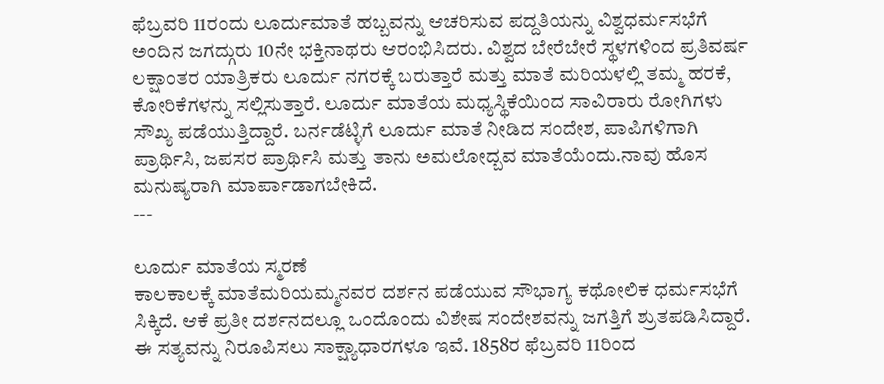ಫೆಬ್ರವರಿ 11ರಂದು ಲೂರ್ದುಮಾತೆ ಹಬ್ಬವನ್ನು ಆಚರಿಸುವ ಪದ್ದತಿಯನ್ನು ವಿಶ್ವಧರ್ಮಸಭೆಗೆ ಅಂದಿನ ಜಗದ್ಗುರು 10ನೇ ಭಕ್ತಿನಾಥರು ಆರಂಭಿಸಿದರು. ವಿಶ್ವದ ಬೇರೆಬೇರೆ ಸ್ಥಳಗಳಿಂದ ಪ್ರತಿವರ್ಷ ಲಕ್ಷಾಂತರ ಯಾತ್ರಿಕರು ಲೂರ್ದು ನಗರಕ್ಕೆ ಬರುತ್ತಾರೆ ಮತ್ತು ಮಾತೆ ಮರಿಯಳಲ್ಲಿ ತಮ್ಮ ಹರಕೆ, ಕೋರಿಕೆಗಳನ್ನು ಸಲ್ಲಿಸುತ್ತಾರೆ. ಲೂರ್ದು ಮಾತೆಯ ಮಧ್ಯಸ್ಥಿಕೆಯಿಂದ ಸಾವಿರಾರು ರೋಗಿಗಳು ಸೌಖ್ಯ ಪಡೆಯುತ್ತಿದ್ದಾರೆ. ಬರ್ನಡೆಟ್ಳಿಗೆ ಲೂರ್ದು ಮಾತೆ ನೀಡಿದ ಸಂದೇಶ, ಪಾಪಿಗಳಿಗಾಗಿ ಪ್ರಾರ್ಥಿಸಿ, ಜಪಸರ ಪ್ರಾರ್ಥಿಸಿ ಮತ್ತು ತಾನು ಅಮಲೋದ್ಬವ ಮಾತೆಯೆಂದು.ನಾವು ಹೊಸ ಮನುಷ್ಯರಾಗಿ ಮಾರ್ಪಾಡಾಗಬೇಕಿದೆ.
---

ಲೂರ್ದು ಮಾತೆಯ ಸ್ಮರಣೆ
ಕಾಲಕಾಲಕ್ಕೆ ಮಾತೆಮರಿಯಮ್ಮನವರ ದರ್ಶನ ಪಡೆಯುವ ಸೌಭಾಗ್ಯ ಕಥೋಲಿಕ ಧರ್ಮಸಭೆಗೆ ಸಿಕ್ಕಿದೆ. ಆಕೆ ಪ್ರತೀ ದರ್ಶನದಲ್ಲೂ ಒಂದೊಂದು ವಿಶೇಷ ಸಂದೇಶವನ್ನು ಜಗತ್ತಿಗೆ ಶ್ರುತಪಡಿಸಿದ್ದಾರೆ. ಈ ಸತ್ಯವನ್ನು ನಿರೂಪಿಸಲು ಸಾಕ್ಷ್ಯಾಧಾರಗಳೂ ಇವೆ. 1858ರ ಫೆಬ್ರವರಿ 11ರಿಂದ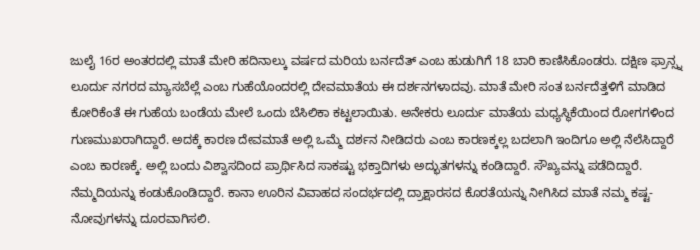ಜುಲೈ 16ರ ಅಂತರದಲ್ಲಿ ಮಾತೆ ಮೇರಿ ಹದಿನಾಲ್ಕು ವರ್ಷದ ಮರಿಯ ಬರ್ನದೆತ್ ಎಂಬ ಹುಡುಗಿಗೆ 18 ಬಾರಿ ಕಾಣಿಸಿಕೊಂಡರು. ದಕ್ಷಿಣ ಫ್ರಾನ್ಸ್ನ ಲೂರ್ದು ನಗರದ ಮ್ಯಾಸಬೆಲ್ಲೆ ಎಂಬ ಗುಹೆಯೊಂದರಲ್ಲಿ ದೇವಮಾತೆಯ ಈ ದರ್ಶನಗಳಾದವು. ಮಾತೆ ಮೇರಿ ಸಂತ ಬರ್ನದೆತ್ತಳಿಗೆ ಮಾಡಿದ ಕೋರಿಕೆಂತೆ ಈ ಗುಹೆಯ ಬಂಡೆಯ ಮೇಲೆ ಒಂದು ಬೆಸಿಲಿಕಾ ಕಟ್ಟಲಾಯಿತು. ಅನೇಕರು ಲೂರ್ದು ಮಾತೆಯ ಮಧ್ಯಸ್ಥಿಕೆಯಿಂದ ರೋಗಗಳಿಂದ ಗುಣಮುಖರಾಗಿದ್ದಾರೆ. ಅದಕ್ಕೆ ಕಾರಣ ದೇವಮಾತೆ ಅಲ್ಲಿ ಒಮ್ಮೆ ದರ್ಶನ ನೀಡಿದರು ಎಂಬ ಕಾರಣಕ್ಕಲ್ಲ ಬದಲಾಗಿ ಇಂದಿಗೂ ಅಲ್ಲಿ ನೆಲೆಸಿದ್ದಾರೆ ಎಂಬ ಕಾರಣಕ್ಕೆ. ಅಲ್ಲಿ ಬಂದು ವಿಶ್ವಾಸದಿಂದ ಪ್ರಾರ್ಥಿಸಿದ ಸಾಕಷ್ಟು ಭಕ್ತಾದಿಗಳು ಅದ್ಭುತಗಳನ್ನು ಕಂಡಿದ್ದಾರೆ. ಸೌಖ್ಯವನ್ನು ಪಡೆದಿದ್ದಾರೆ. ನೆಮ್ಮದಿಯನ್ನು ಕಂಡುಕೊಂಡಿದ್ದಾರೆ. ಕಾನಾ ಊರಿನ ವಿವಾಹದ ಸಂದರ್ಭದಲ್ಲಿ ದ್ರಾಕ್ಷಾರಸದ ಕೊರತೆಯನ್ನು ನೀಗಿಸಿದ ಮಾತೆ ನಮ್ಮ ಕಷ್ಟ-ನೋವುಗಳನ್ನು ದೂರವಾಗಿಸಲಿ.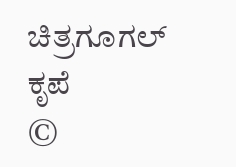ಚಿತ್ರಗೂಗಲ್‌ ಕೃಪೆ
©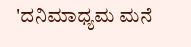'ದನಿಮಾಧ್ಯಮ ಮನೆ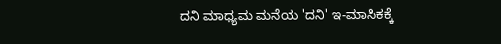ದನಿ ಮಾಧ್ಯಮ ಮನೆಯ 'ದನಿ' ಇ-ಮಾಸಿಕಕ್ಕೆ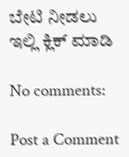ಬೇಟಿ ನೀಡಲು ಇಲ್ಲಿ ಕ್ಲಿಕ್‌ ಮಾಡಿ

No comments:

Post a Comment